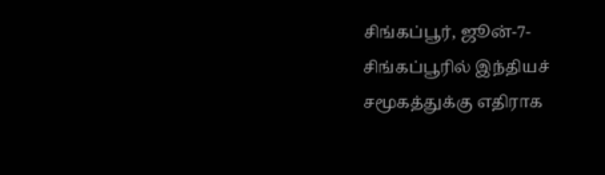சிங்கப்பூர், ஜூன்-7-சிங்கப்பூரில் இந்தியச் சமூகத்துக்கு எதிராக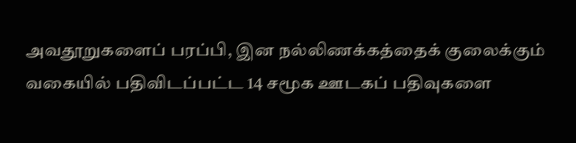அவதூறுகளைப் பரப்பி, இன நல்லிணக்கத்தைக் குலைக்கும் வகையில் பதிவிடப்பட்ட 14 சமூக ஊடகப் பதிவுகளை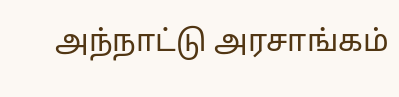அந்நாட்டு அரசாங்கம்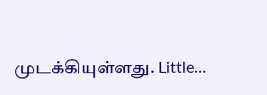முடக்கியுள்ளது. Little…